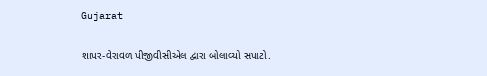Gujarat

શાપર-વેરાવળ પીજીવીસીએલ દ્વારા બોલાવ્યો સપાટો.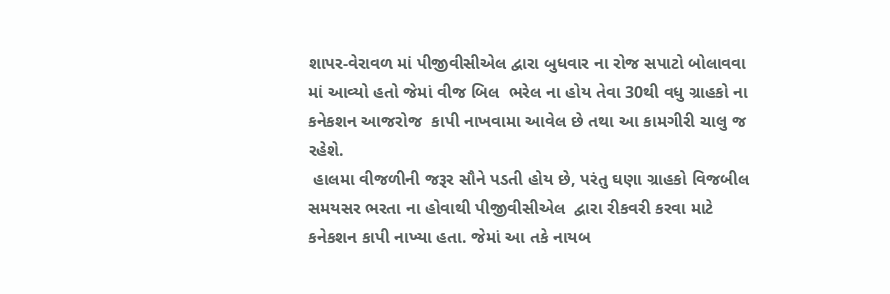શાપર-વેરાવળ માં પીજીવીસીએલ દ્વારા બુધવાર ના રોજ સપાટો બોલાવવા માં આવ્યો હતો જેમાં વીજ બિલ  ભરેલ ના હોય તેવા 30થી વધુ ગ્રાહકો ના કનેકશન આજરોજ  કાપી નાખવામા આવેલ છે તથા આ કામગીરી ચાલુ જ રહેશે.
 હાલમા વીજળીની જરૂર સૌને પડતી હોય છે, પરંતુ ઘણા ગ્રાહકો વિજબીલ સમયસર ભરતા ના હોવાથી પીજીવીસીએલ  દ્વારા રીકવરી કરવા માટે  કનેકશન કાપી નાખ્યા હતા. જેમાં આ તકે નાયબ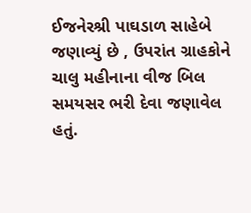ઈજનેરશ્રી પાઘડાળ સાહેબે જણાવ્યું છે , ઉપરાંત ગ્રાહકોને ચાલુ મહીનાના વીજ બિલ સમયસર ભરી દેવા જણાવેલ હતું.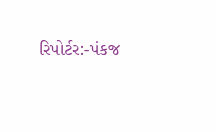રિપોર્ટર:-પંકજ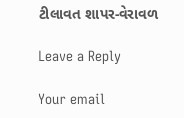ટીલાવત શાપર-વેરાવળ

Leave a Reply

Your email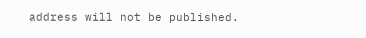address will not be published.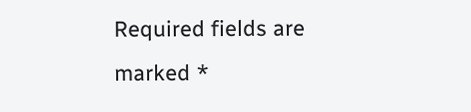Required fields are marked *